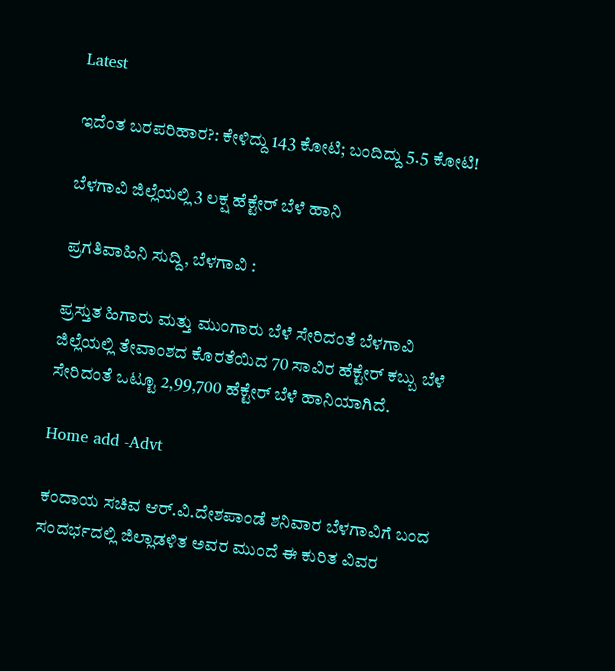Latest

ಇದೆಂತ ಬರಪರಿಹಾರ?: ಕೇಳಿದ್ದು 143 ಕೋಟಿ; ಬಂದಿದ್ದು 5.5 ಕೋಟಿ!

ಬೆಳಗಾವಿ ಜಿಲ್ಲೆಯಲ್ಲಿ 3 ಲಕ್ಷ ಹೆಕ್ಟೇರ್ ಬೆಳೆ ಹಾನಿ

ಪ್ರಗತಿವಾಹಿನಿ ಸುದ್ದಿ, ಬೆಳಗಾವಿ :

ಪ್ರಸ್ತುತ ಹಿಗಾರು ಮತ್ತು ಮುಂಗಾರು ಬೆಳೆ ಸೇರಿದಂತೆ ಬೆಳಗಾವಿ ಜಿಲ್ಲೆಯಲ್ಲಿ ತೇವಾಂಶದ ಕೊರತೆಯಿದ 70 ಸಾವಿರ ಹೆಕ್ಟೇರ್ ಕಬ್ಬು ಬೆಳೆ ಸೇರಿದಂತೆ ಒಟ್ಟೂ 2,99,700 ಹೆಕ್ಟೇರ್ ಬೆಳೆ ಹಾನಿಯಾಗಿದೆ.

Home add -Advt

ಕಂದಾಯ ಸಚಿವ ಆರ್.ವಿ.ದೇಶಪಾಂಡೆ ಶನಿವಾರ ಬೆಳಗಾವಿಗೆ ಬಂದ ಸಂದರ್ಭದಲ್ಲಿ ಜಿಲ್ಲಾಡಳಿತ ಅವರ ಮುಂದೆ ಈ ಕುರಿತ ವಿವರ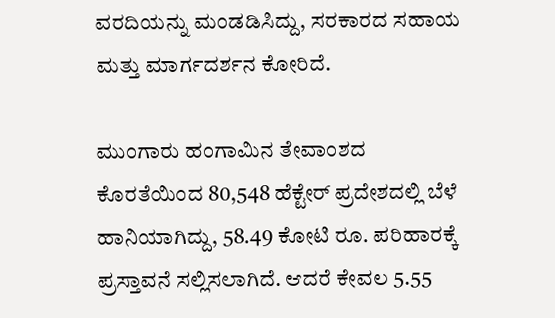ವರದಿಯನ್ನು ಮಂಡಡಿಸಿದ್ದು, ಸರಕಾರದ ಸಹಾಯ ಮತ್ತು ಮಾರ್ಗದರ್ಶನ ಕೋರಿದೆ.

ಮುಂಗಾರು ಹಂಗಾಮಿನ ತೇವಾಂಶದ ಕೊರತೆಯಿಂದ 80,548 ಹೆಕ್ಟೇರ್ ಪ್ರದೇಶದಲ್ಲಿ ಬೆಳೆ ಹಾನಿಯಾಗಿದ್ದು, 58.49 ಕೋಟಿ ರೂ. ಪರಿಹಾರಕ್ಕೆ ಪ್ರಸ್ತಾವನೆ ಸಲ್ಲಿಸಲಾಗಿದೆ. ಆದರೆ ಕೇವಲ 5.55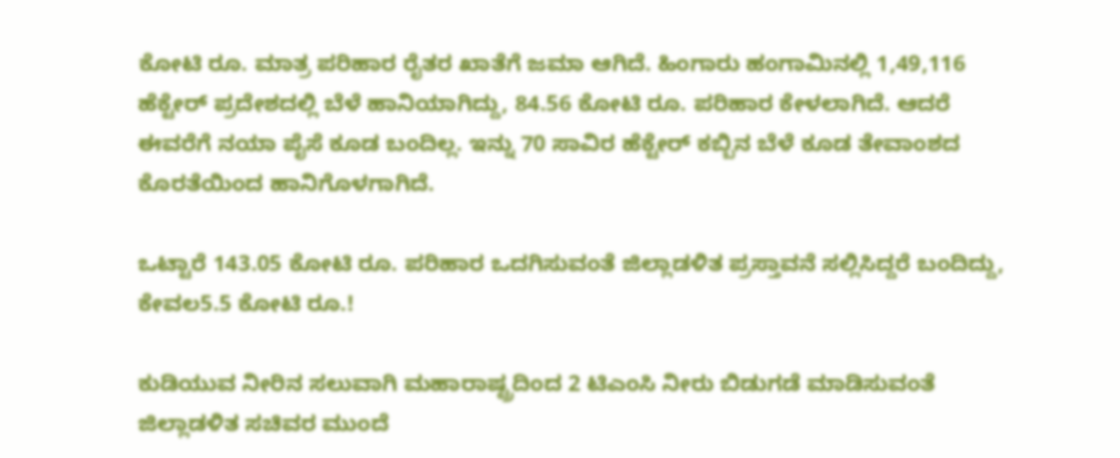ಕೋಟಿ ರೂ. ಮಾತ್ರ ಪರಿಹಾರ ರೈತರ ಖಾತೆಗೆ ಜಮಾ ಆಗಿದೆ. ಹಿಂಗಾರು ಹಂಗಾಮಿನಲ್ಲಿ 1,49,116 ಹೆಕ್ಟೇರ್ ಪ್ರದೇಶದಲ್ಲಿ ಬೆಳೆ ಹಾನಿಯಾಗಿದ್ದು, 84.56 ಕೋಟಿ ರೂ. ಪರಿಹಾರ ಕೇಳಲಾಗಿದೆ. ಆದರೆ ಈವರೆಗೆ ನಯಾ ಪೈಸೆ ಕೂಡ ಬಂದಿಲ್ಲ. ಇನ್ನು 70 ಸಾವಿರ ಹೆಕ್ಟೇರ್ ಕಬ್ಬಿನ ಬೆಳೆ ಕೂಡ ತೇವಾಂಶದ ಕೊರತೆಯಿಂದ ಹಾನಿಗೊಳಗಾಗಿದೆ.

ಒಟ್ಟಾರೆ 143.05 ಕೋಟಿ ರೂ. ಪರಿಹಾರ ಒದಗಿಸುವಂತೆ ಜಿಲ್ಲಾಡಳಿತ ಪ್ರಸ್ತಾವನೆ ಸಲ್ಲಿಸಿದ್ದರೆ ಬಂದಿದ್ದು, ಕೇವಲ5.5 ಕೋಟಿ ರೂ.!

ಕುಡಿಯುವ ನೀರಿನ ಸಲುವಾಗಿ ಮಹಾರಾಷ್ಟ್ರದಿಂದ 2 ಟಿಎಂಸಿ ನೀರು ಬಿಡುಗಡೆ ಮಾಡಿಸುವಂತೆ ಜಿಲ್ಲಾಡಳಿತ ಸಚಿವರ ಮುಂದೆ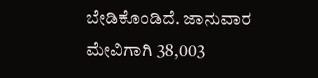ಬೇಡಿಕೊಂಡಿದೆ. ಜಾನುವಾರ ಮೇವಿಗಾಗಿ 38,003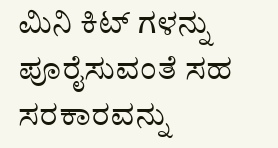ಮಿನಿ ಕಿಟ್ ಗಳನ್ನು ಪೂರೈಸುವಂತೆ ಸಹ ಸರಕಾರವನ್ನು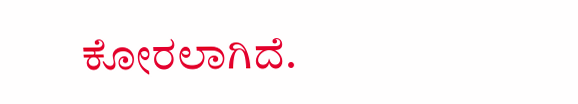ಕೋರಲಾಗಿದೆ.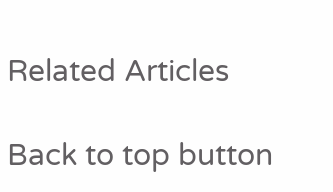Related Articles

Back to top button